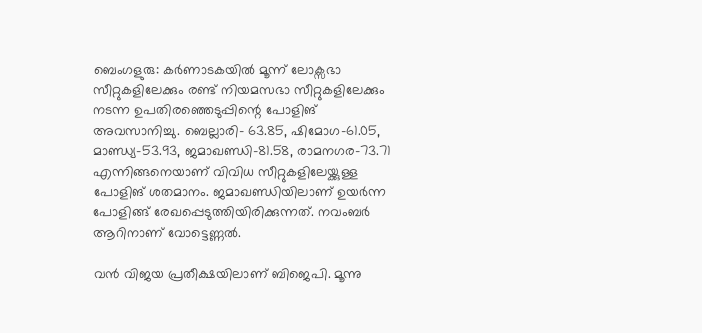ബെംഗളുരു: കര്‍ണാടകയില്‍ മൂന്ന് ലോക്സഭാ സീറ്റുകളിലേക്കും രണ്ട് നിയമസഭാ സീറ്റുകളിലേക്കും നടന്ന ഉപതിരഞ്ഞെടുപ്പിന്റെ പോളിങ് അവസാനിച്ചു. ബെല്ലാരി- 63.85, ഷിമോഗ-61.05, മാണ്ഡ്യ-53.93, ജമാഖണ്ഡി-81.58, രാമനഗര-73.71 എന്നിങ്ങനെയാണ് വിവിധ സീറ്റുകളിലേയ്ക്കുള്ള പോളിങ് ശതമാനം. ജമാഖണ്ഡിയിലാണ് ഉയര്‍ന്ന പോളിങ്ങ് രേഖപ്പെടുത്തിയിരിക്കുന്നത്. നവംബര്‍ ആറിനാണ് വോട്ടെണ്ണല്‍.

വന്‍ വിജയ പ്രതീക്ഷയിലാണ് ബിജെപി. മൂന്നു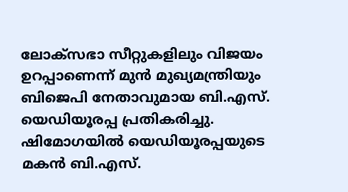ലോക്സഭാ സീറ്റുകളിലും വിജയം ഉറപ്പാണെന്ന് മുന്‍ മുഖ്യമന്ത്രിയും ബിജെപി നേതാവുമായ ബി.എസ്. യെഡിയൂരപ്പ പ്രതികരിച്ചു. ഷിമോഗയില്‍ യെഡിയൂരപ്പയുടെ മകന്‍ ബി.എസ്.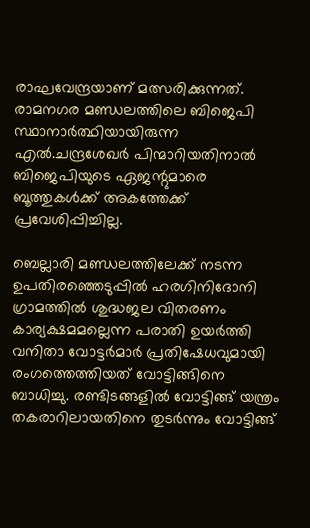രാഘവേന്ദ്രയാണ് മത്സരിക്കുന്നത്. രാമനഗര മണ്ഡലത്തിലെ ബിജെപി സ്ഥാനാര്‍ത്ഥിയായിരുന്ന എല്‍.ചന്ദ്രശേഖര്‍ പിന്മാറിയതിനാല്‍ ബിജെപിയുടെ ഏജന്റുമാരെ ബൂത്തുകള്‍ക്ക് അകത്തേക്ക് പ്രവേശിപ്പിച്ചില്ല.

ബെല്ലാരി മണ്ഡലത്തിലേക്ക് നടന്ന ഉപതിരഞ്ഞെടുപ്പില്‍ ഹരഗിനിദോനി ഗ്രാമത്തില്‍ ശുദ്ധജല വിതരണം കാര്യക്ഷമമല്ലെന്ന പരാതി ഉയര്‍ത്തി വനിതാ വോട്ടര്‍മാര്‍ പ്രതിഷേധവുമായി രംഗത്തെത്തിയത് വോട്ടിങ്ങിനെ ബാധിച്ചു. രണ്ടിടങ്ങളില്‍ വോട്ടിങ്ങ് യന്ത്രം തകരാറിലായതിനെ തുടര്‍ന്നും വോട്ടിങ്ങ്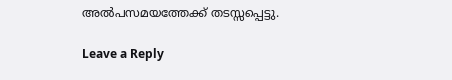അല്‍പസമയത്തേക്ക് തടസ്സപ്പെട്ടു.

Leave a Reply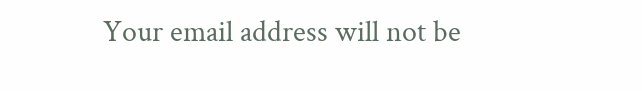Your email address will not be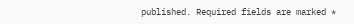published. Required fields are marked *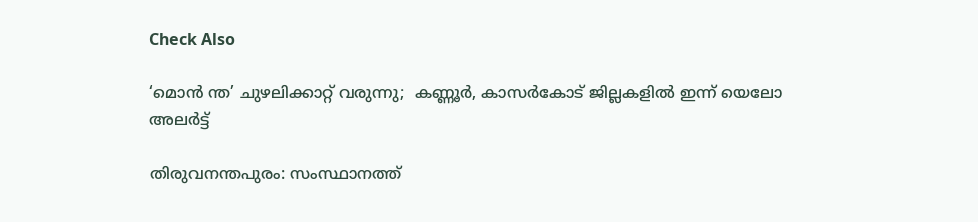Check Also

‘മൊന്‍ ന്ത’ ചുഴലിക്കാറ്റ് വരുന്നു;  കണ്ണൂര്‍, കാസര്‍കോട് ജില്ലകളില്‍ ഇന്ന് യെലോ അലര്‍ട്ട്

തിരുവനന്തപുരം: സംസ്ഥാനത്ത്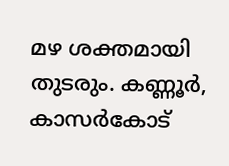മഴ ശക്തമായി തുടരും. കണ്ണൂര്‍, കാസര്‍കോട്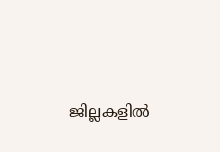ജില്ലകളില്‍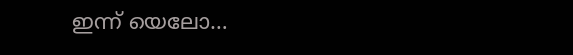ഇന്ന് യെലോ…